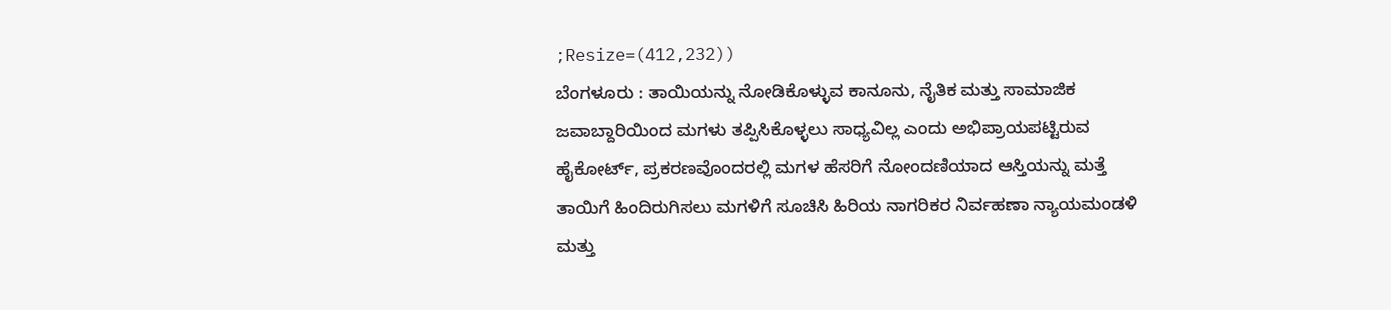;Resize=(412,232))
ಬೆಂಗಳೂರು : ತಾಯಿಯನ್ನು ನೋಡಿಕೊಳ್ಳುವ ಕಾನೂನು, ನೈತಿಕ ಮತ್ತು ಸಾಮಾಜಿಕ ಜವಾಬ್ದಾರಿಯಿಂದ ಮಗಳು ತಪ್ಪಿಸಿಕೊಳ್ಳಲು ಸಾಧ್ಯವಿಲ್ಲ ಎಂದು ಅಭಿಪ್ರಾಯಪಟ್ಟಿರುವ ಹೈಕೋರ್ಟ್, ಪ್ರಕರಣವೊಂದರಲ್ಲಿ ಮಗಳ ಹೆಸರಿಗೆ ನೋಂದಣಿಯಾದ ಆಸ್ತಿಯನ್ನು ಮತ್ತೆ ತಾಯಿಗೆ ಹಿಂದಿರುಗಿಸಲು ಮಗಳಿಗೆ ಸೂಚಿಸಿ ಹಿರಿಯ ನಾಗರಿಕರ ನಿರ್ವಹಣಾ ನ್ಯಾಯಮಂಡಳಿ ಮತ್ತು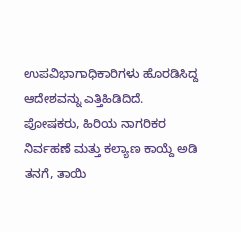ಉಪವಿಭಾಗಾಧಿಕಾರಿಗಳು ಹೊರಡಿಸಿದ್ದ ಆದೇಶವನ್ನು ಎತ್ತಿಹಿಡಿದಿದೆ.
ಪೋಷಕರು, ಹಿರಿಯ ನಾಗರಿಕರ ನಿರ್ವಹಣೆ ಮತ್ತು ಕಲ್ಯಾಣ ಕಾಯ್ದೆ ಅಡಿ ತನಗೆ, ತಾಯಿ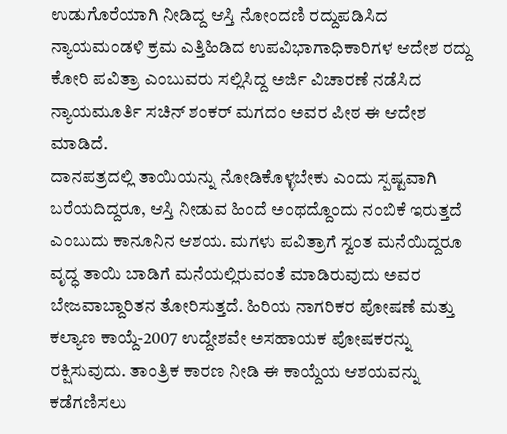ಉಡುಗೊರೆಯಾಗಿ ನೀಡಿದ್ದ ಆಸ್ತಿ ನೋಂದಣಿ ರದ್ದುಪಡಿಸಿದ ನ್ಯಾಯಮಂಡಳಿ ಕ್ರಮ ಎತ್ತಿಹಿಡಿದ ಉಪವಿಭಾಗಾಧಿಕಾರಿಗಳ ಆದೇಶ ರದ್ದು ಕೋರಿ ಪವಿತ್ರಾ ಎಂಬುವರು ಸಲ್ಲಿಸಿದ್ದ ಅರ್ಜಿ ವಿಚಾರಣೆ ನಡೆಸಿದ ನ್ಯಾಯಮೂರ್ತಿ ಸಚಿನ್ ಶಂಕರ್ ಮಗದಂ ಅವರ ಪೀಠ ಈ ಆದೇಶ ಮಾಡಿದೆ.
ದಾನಪತ್ರದಲ್ಲಿ ತಾಯಿಯನ್ನು ನೋಡಿಕೊಳ್ಳಬೇಕು ಎಂದು ಸ್ಪಷ್ಟವಾಗಿ ಬರೆಯದಿದ್ದರೂ, ಆಸ್ತಿ ನೀಡುವ ಹಿಂದೆ ಅಂಥದ್ದೊಂದು ನಂಬಿಕೆ ಇರುತ್ತದೆ ಎಂಬುದು ಕಾನೂನಿನ ಆಶಯ. ಮಗಳು ಪವಿತ್ರಾಗೆ ಸ್ವಂತ ಮನೆಯಿದ್ದರೂ ವೃದ್ಧ ತಾಯಿ ಬಾಡಿಗೆ ಮನೆಯಲ್ಲಿರುವಂತೆ ಮಾಡಿರುವುದು ಅವರ ಬೇಜವಾಬ್ದಾರಿತನ ತೋರಿಸುತ್ತದೆ. ಹಿರಿಯ ನಾಗರಿಕರ ಪೋಷಣೆ ಮತ್ತು ಕಲ್ಯಾಣ ಕಾಯ್ದೆ-2007 ಉದ್ದೇಶವೇ ಅಸಹಾಯಕ ಪೋಷಕರನ್ನು ರಕ್ಷಿಸುವುದು. ತಾಂತ್ರಿಕ ಕಾರಣ ನೀಡಿ ಈ ಕಾಯ್ದೆಯ ಆಶಯವನ್ನು ಕಡೆಗಣಿಸಲು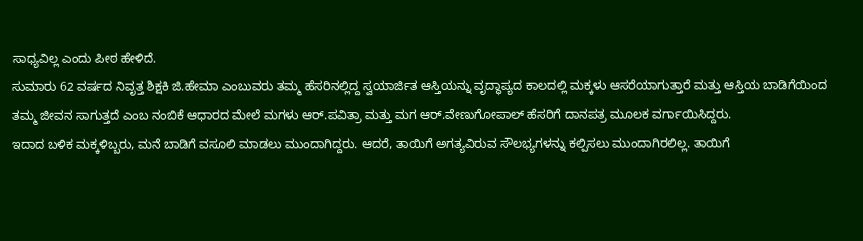ಸಾಧ್ಯವಿಲ್ಲ ಎಂದು ಪೀಠ ಹೇಳಿದೆ.
ಸುಮಾರು 62 ವರ್ಷದ ನಿವೃತ್ತ ಶಿಕ್ಷಕಿ ಜಿ.ಹೇಮಾ ಎಂಬುವರು ತಮ್ಮ ಹೆಸರಿನಲ್ಲಿದ್ದ ಸ್ವಯಾರ್ಜಿತ ಆಸ್ತಿಯನ್ನು ವೃದ್ಧಾಪ್ಯದ ಕಾಲದಲ್ಲಿ ಮಕ್ಕಳು ಆಸರೆಯಾಗುತ್ತಾರೆ ಮತ್ತು ಆಸ್ತಿಯ ಬಾಡಿಗೆಯಿಂದ ತಮ್ಮ ಜೀವನ ಸಾಗುತ್ತದೆ ಎಂಬ ನಂಬಿಕೆ ಆಧಾರದ ಮೇಲೆ ಮಗಳು ಆರ್.ಪವಿತ್ರಾ ಮತ್ತು ಮಗ ಆರ್.ವೇಣುಗೋಪಾಲ್ ಹೆಸರಿಗೆ ದಾನಪತ್ರ ಮೂಲಕ ವರ್ಗಾಯಿಸಿದ್ದರು.
ಇದಾದ ಬಳಿಕ ಮಕ್ಕಳಿಬ್ಬರು, ಮನೆ ಬಾಡಿಗೆ ವಸೂಲಿ ಮಾಡಲು ಮುಂದಾಗಿದ್ದರು. ಆದರೆ, ತಾಯಿಗೆ ಅಗತ್ಯವಿರುವ ಸೌಲಭ್ಯಗಳನ್ನು ಕಲ್ಪಿಸಲು ಮುಂದಾಗಿರಲಿಲ್ಲ. ತಾಯಿಗೆ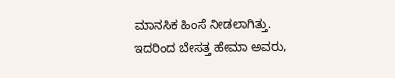ಮಾನಸಿಕ ಹಿಂಸೆ ನೀಡಲಾಗಿತ್ತು. ಇದರಿಂದ ಬೇಸತ್ತ ಹೇಮಾ ಅವರು,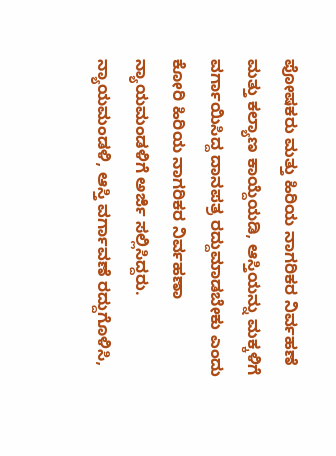ಪೋಷಕರು ಮತ್ತು ಹಿರಿಯ ನಾಗರಿಕರ ನಿರ್ವಹಣೆ ಮತ್ತು ಕಲ್ಯಾಣ ಕಾಯ್ದೆಯಡಿ, ಆಸ್ತಿಯನ್ನು ಮಕ್ಕಳಿಗೆ ವರ್ಗಾಯಿಸಿದ್ದ ದಾನಪತ್ರ ರದ್ದುಮಾಡಬೇಕು ಎಂದು ಕೋರಿ ಹಿರಿಯ ನಾಗರಿಕರ ನಿರ್ವಹಣಾ ನ್ಯಾಯಮಂಡಳಿಗೆ ಅರ್ಜಿ ಸಲ್ಲಿಸಿದ್ದರು. ನ್ಯಾಯಮಂಡಳಿ, ಆಸ್ತಿ ವರ್ಗಾವಣೆ ರದ್ದುಗೊಳಿಸಿ,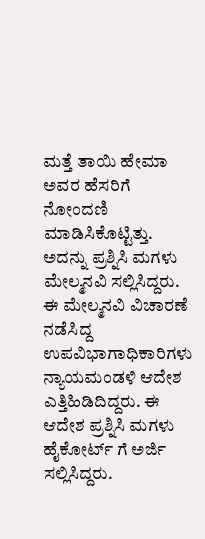ಮತ್ತೆ ತಾಯಿ ಹೇಮಾ ಅವರ ಹೆಸರಿಗೆ ನೋಂದಣಿ ಮಾಡಿಸಿಕೊಟ್ಟಿತ್ತು. ಅದನ್ನು ಪ್ರಶ್ನಿಸಿ ಮಗಳು ಮೇಲ್ಮನವಿ ಸಲ್ಲಿಸಿದ್ದರು. ಈ ಮೇಲ್ಮನವಿ ವಿಚಾರಣೆ ನಡೆಸಿದ್ದ ಉಪವಿಭಾಗಾಧಿಕಾರಿಗಳು ನ್ಯಾಯಮಂಡಳಿ ಆದೇಶ ಎತ್ತಿಹಿಡಿದಿದ್ದರು. ಈ ಆದೇಶ ಪ್ರಶ್ನಿಸಿ ಮಗಳು ಹೈಕೋರ್ಟ್ ಗೆ ಅರ್ಜಿ ಸಲ್ಲಿಸಿದ್ದರು.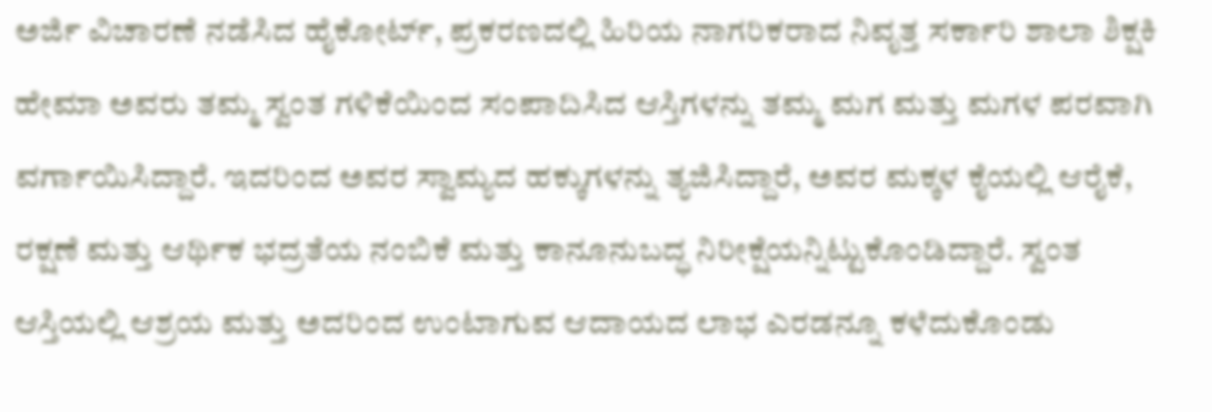ಅರ್ಜಿ ವಿಚಾರಣೆ ನಡೆಸಿದ ಹೈಕೋರ್ಟ್, ಪ್ರಕರಣದಲ್ಲಿ ಹಿರಿಯ ನಾಗರಿಕರಾದ ನಿವೃತ್ತ ಸರ್ಕಾರಿ ಶಾಲಾ ಶಿಕ್ಷಕಿ ಹೇಮಾ ಅವರು ತಮ್ಮ ಸ್ವಂತ ಗಳಿಕೆಯಿಂದ ಸಂಪಾದಿಸಿದ ಆಸ್ತಿಗಳನ್ನು ತಮ್ಮ ಮಗ ಮತ್ತು ಮಗಳ ಪರವಾಗಿ ವರ್ಗಾಯಿಸಿದ್ದಾರೆ. ಇದರಿಂದ ಅವರ ಸ್ವಾಮ್ಯದ ಹಕ್ಕುಗಳನ್ನು ತ್ಯಜಿಸಿದ್ದಾರೆ, ಅವರ ಮಕ್ಕಳ ಕೈಯಲ್ಲಿ ಆರೈಕೆ, ರಕ್ಷಣೆ ಮತ್ತು ಆರ್ಥಿಕ ಭದ್ರತೆಯ ನಂಬಿಕೆ ಮತ್ತು ಕಾನೂನುಬದ್ಧ ನಿರೀಕ್ಷೆಯನ್ನಿಟ್ಟುಕೊಂಡಿದ್ದಾರೆ. ಸ್ವಂತ ಆಸ್ತಿಯಲ್ಲಿ ಆಶ್ರಯ ಮತ್ತು ಅದರಿಂದ ಉಂಟಾಗುವ ಆದಾಯದ ಲಾಭ ಎರಡನ್ನೂ ಕಳೆದುಕೊಂಡು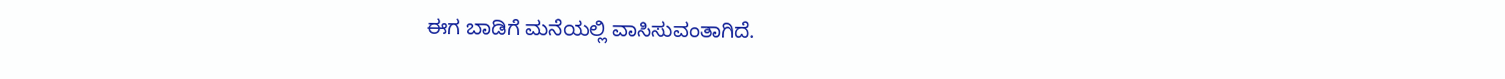ಈಗ ಬಾಡಿಗೆ ಮನೆಯಲ್ಲಿ ವಾಸಿಸುವಂತಾಗಿದೆ.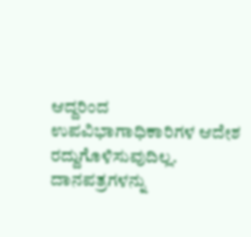ಆದ್ದರಿಂದ ಉಪವಿಭಾಗಾಧಿಕಾರಿಗಳ ಆದೇಶ ರದ್ದುಗೊಳಿಸುವುದಿಲ್ಲ. ದಾನಪತ್ರಗಳನ್ನು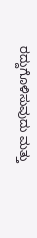ರದ್ದುಗೊಳಿಸುವುದು ಮತ್ತು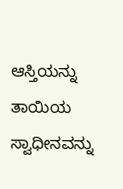ಆಸ್ತಿಯನ್ನು ತಾಯಿಯ ಸ್ವಾಧೀನವನ್ನು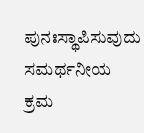ಪುನಃಸ್ಥಾಪಿಸುವುದು ಸಮರ್ಥನೀಯ ಕ್ರಮ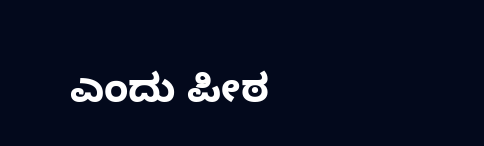ಎಂದು ಪೀಠ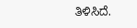ತಿಳಿಸಿದೆ.